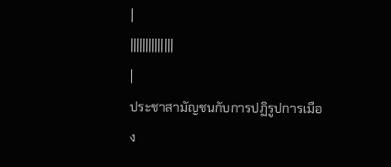|
||||||||||||||
|
ประชาสามัญชนกับการปฏิรูปการเมือง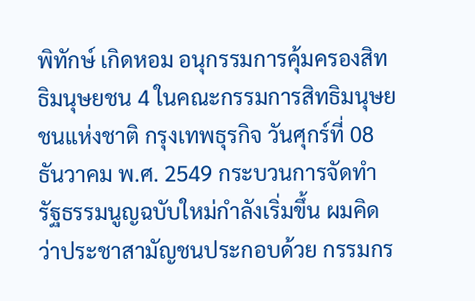พิทักษ์ เกิดหอม อนุกรรมการคุ้มครองสิทธิมนุษยชน 4 ในคณะกรรมการสิทธิมนุษยชนแห่งชาติ กรุงเทพธุรกิจ วันศุกร์ที่ 08 ธันวาคม พ.ศ. 2549 กระบวนการจัดทำรัฐธรรมนูญฉบับใหม่กำลังเริ่มขึ้น ผมคิดว่าประชาสามัญชนประกอบด้วย กรรมกร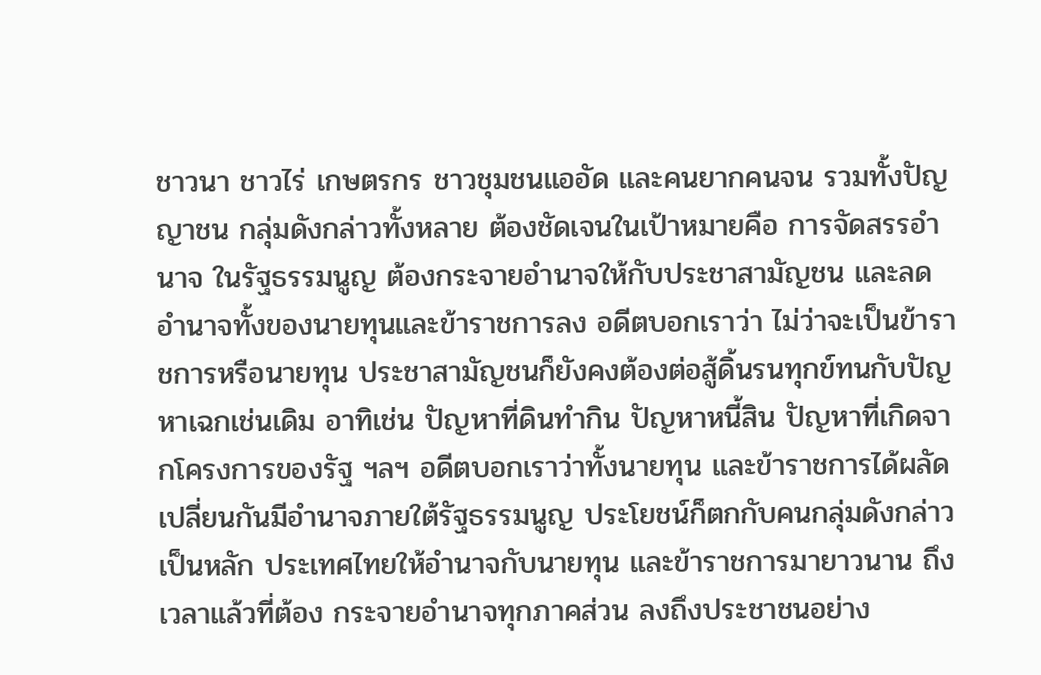ชาวนา ชาวไร่ เกษตรกร ชาวชุมชนแออัด และคนยากคนจน รวมทั้งปัญญาชน กลุ่มดังกล่าวทั้งหลาย ต้องชัดเจนในเป้าหมายคือ การจัดสรรอำนาจ ในรัฐธรรมนูญ ต้องกระจายอำนาจให้กับประชาสามัญชน และลดอำนาจทั้งของนายทุนและข้าราชการลง อดีตบอกเราว่า ไม่ว่าจะเป็นข้าราชการหรือนายทุน ประชาสามัญชนก็ยังคงต้องต่อสู้ดิ้นรนทุกข์ทนกับปัญหาเฉกเช่นเดิม อาทิเช่น ปัญหาที่ดินทำกิน ปัญหาหนี้สิน ปัญหาที่เกิดจากโครงการของรัฐ ฯลฯ อดีตบอกเราว่าทั้งนายทุน และข้าราชการได้ผลัดเปลี่ยนกันมีอำนาจภายใต้รัฐธรรมนูญ ประโยชน์ก็ตกกับคนกลุ่มดังกล่าวเป็นหลัก ประเทศไทยให้อำนาจกับนายทุน และข้าราชการมายาวนาน ถึงเวลาแล้วที่ต้อง กระจายอำนาจทุกภาคส่วน ลงถึงประชาชนอย่าง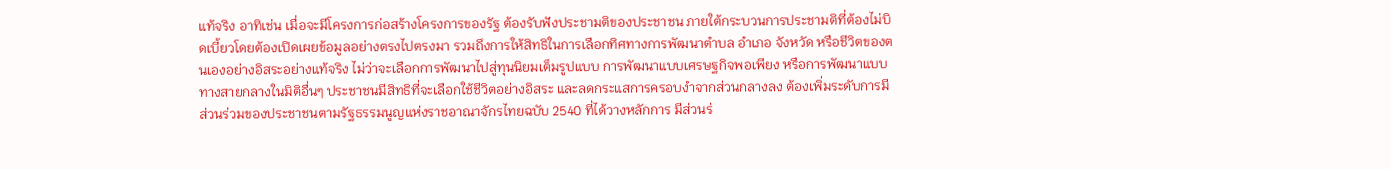แท้จริง อาทิเช่น เมื่อจะมีโครงการก่อสร้างโครงการของรัฐ ต้องรับฟังประชามติของประชาชน ภายใต้กระบวนการประชามติที่ต้องไม่บิดเบี้ยวโดยต้องเปิดเผยข้อมูลอย่างตรงไปตรงมา รวมถึงการให้สิทธิในการเลือกทิศทางการพัฒนาตำบล อำเภอ จังหวัด หรือชีวิตของตนเองอย่างอิสระอย่างแท้จริง ไม่ว่าจะเลือกการพัฒนาไปสู่ทุนนิยมเต็มรูปแบบ การพัฒนาแบบเศรษฐกิจพอเพียง หรือการพัฒนาแบบทางสายกลางในมิติอื่นๆ ประชาชนมีสิทธิที่จะเลือกใช้ชีวิตอย่างอิสระ และลดกระแสการครอบงำจากส่วนกลางลง ต้องเพิ่มระดับการมีส่วนร่วมของประชาชนตามรัฐธรรมนูญแห่งราชอาณาจักรไทยฉบับ 2540 ที่ได้วางหลักการ มีส่วนร่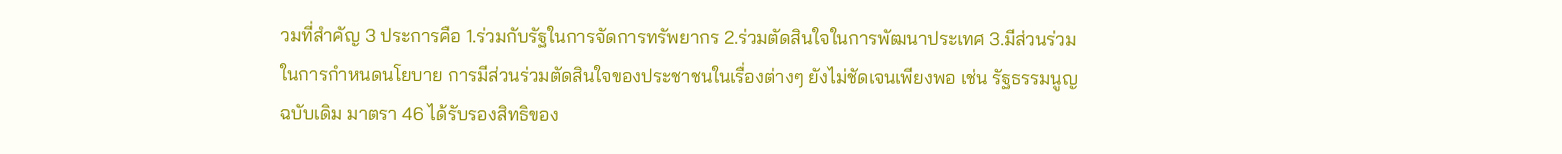วมที่สำคัญ 3 ประการคือ 1.ร่วมกับรัฐในการจัดการทรัพยากร 2.ร่วมตัดสินใจในการพัฒนาประเทศ 3.มีส่วนร่วมในการกำหนดนโยบาย การมีส่วนร่วมตัดสินใจของประชาชนในเรื่องต่างๆ ยังไม่ชัดเจนเพียงพอ เช่น รัฐธรรมนูญฉบับเดิม มาตรา 46 ได้รับรองสิทธิของ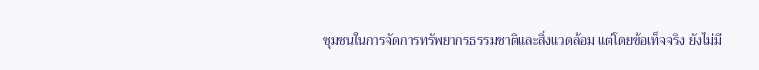ชุมชนในการจัดการทรัพยากรธรรมชาติและสิ่งแวดล้อม แต่โดยข้อเท็จจริง ยังไม่มี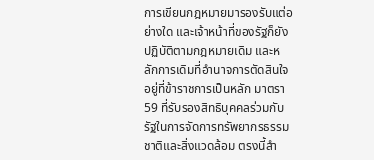การเขียนกฎหมายมารองรับแต่อย่างใด และเจ้าหน้าที่ของรัฐก็ยังปฏิบัติตามกฎหมายเดิม และหลักการเดิมที่อำนาจการตัดสินใจอยู่ที่ข้าราชการเป็นหลัก มาตรา 59 ที่รับรองสิทธิบุคคลร่วมกับรัฐในการจัดการทรัพยากรธรรมชาติและสิ่งแวดล้อม ตรงนี้สำ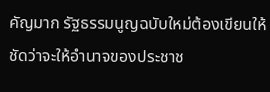คัญมาก รัฐธรรมนูญฉบับใหม่ต้องเขียนให้ชัดว่าจะให้อำนาจของประชาช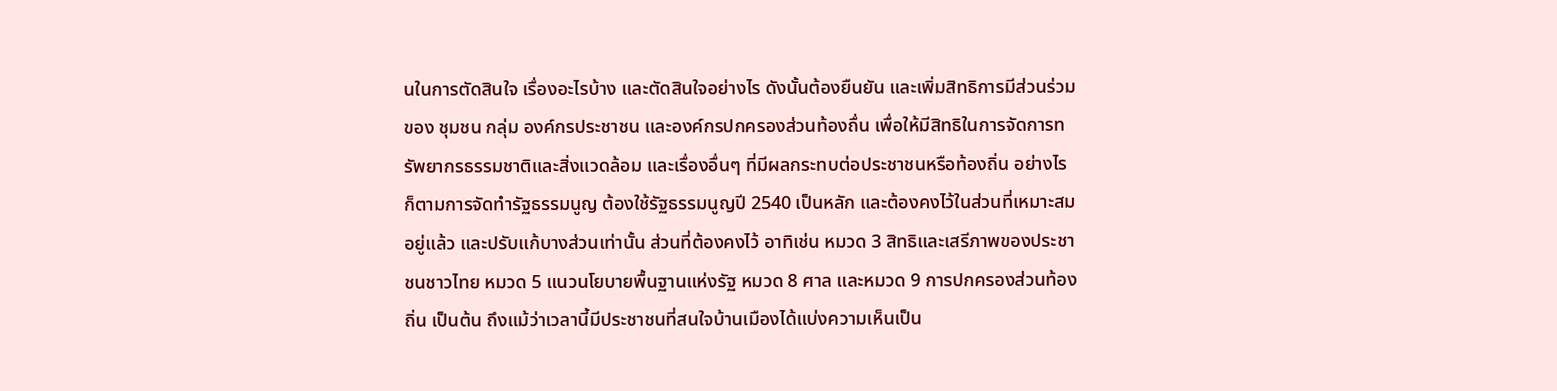นในการตัดสินใจ เรื่องอะไรบ้าง และตัดสินใจอย่างไร ดังนั้นต้องยืนยัน และเพิ่มสิทธิการมีส่วนร่วมของ ชุมชน กลุ่ม องค์กรประชาชน และองค์กรปกครองส่วนท้องถื่น เพื่อให้มีสิทธิในการจัดการทรัพยากรธรรมชาติและสิ่งแวดล้อม และเรื่องอื่นๆ ที่มีผลกระทบต่อประชาชนหรือท้องถิ่น อย่างไรก็ตามการจัดทำรัฐธรรมนูญ ต้องใช้รัฐธรรมนูญปี 2540 เป็นหลัก และต้องคงไว้ในส่วนที่เหมาะสมอยู่แล้ว และปรับแก้บางส่วนเท่านั้น ส่วนที่ต้องคงไว้ อาทิเช่น หมวด 3 สิทธิและเสรีภาพของประชาชนชาวไทย หมวด 5 แนวนโยบายพื้นฐานแห่งรัฐ หมวด 8 ศาล และหมวด 9 การปกครองส่วนท้องถิ่น เป็นต้น ถึงแม้ว่าเวลานี้มีประชาชนที่สนใจบ้านเมืองได้แบ่งความเห็นเป็น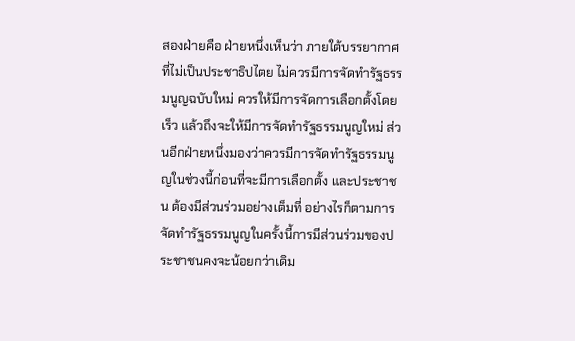สองฝ่ายคือ ฝ่ายหนึ่งเห็นว่า ภายใต้บรรยากาศ ที่ไม่เป็นประชาธิปไตย ไม่ควรมีการจัดทำรัฐธรรมนูญฉบับใหม่ ควรให้มีการจัดการเลือกตั้งโดยเร็ว แล้วถึงจะให้มีการจัดทำรัฐธรรมนูญใหม่ ส่วนอีกฝ่ายหนึ่งมองว่าควรมีการจัดทำรัฐธรรมนูญในช่วงนี้ก่อนที่จะมีการเลือกตั้ง และประชาชน ต้องมีส่วนร่วมอย่างเต็มที่ อย่างไรก็ตามการจัดทำรัฐธรรมนูญในครั้งนี้การมีส่วนร่วมของประชาชนคงจะน้อยกว่าเดิม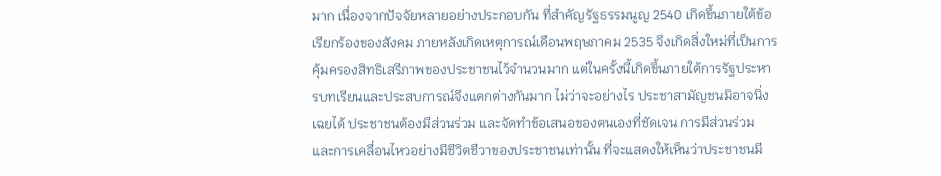มาก เนื่องจากปัจจัยหลายอย่างประกอบกัน ที่สำคัญรัฐธรรมนูญ 2540 เกิดขึ้นภายใต้ข้อเรียกร้องของสังคม ภายหลังเกิดเหตุการณ์เดือนพฤษภาคม 2535 จึงเกิดสิ่งใหม่ที่เป็นการคุ้มครองสิทธิเสรีภาพของประชาชนไว้จำนวนมาก แต่ในครั้งนี้เกิดขึ้นภายใต้การรัฐประหารบทเรียนและประสบการณ์จึงแตกต่างกันมาก ไม่ว่าจะอย่างไร ประชาสามัญชนมิอาจนิ่งเฉยได้ ประชาชนต้องมีส่วนร่วม และจัดทำข้อเสนอของตนเองที่ชัดเจน การมีส่วนร่วม และการเคลื่อนไหวอย่างมีชีวิตชีวาของประชาชนเท่านั้น ที่จะแสดงให้เห็นว่าประชาชนมี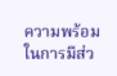ความพร้อม ในการมีส่ว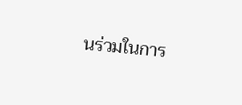นร่วมในการ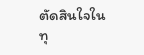ตัดสินใจในทุ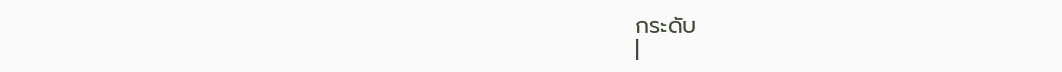กระดับ
|